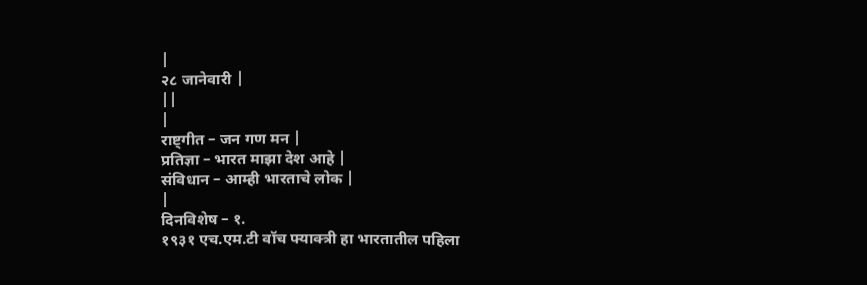|
२८ जानेवारी |
||
|
राष्ट्गीत – जन गण मन |
प्रतिज्ञा – भारत माझा देश आहे |
संविधान – आम्ही भारताचे लोक |
|
दिनविशेष – १.
१९३१ एच.एम.टी वॉच फ्याक्त्री हा भारतातील पहिला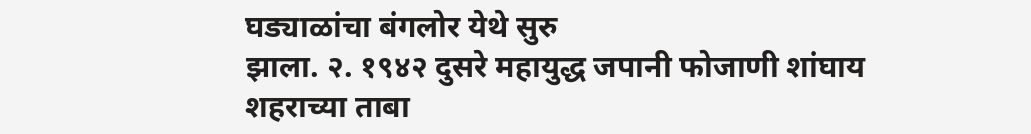घड्याळांचा बंगलोर येथे सुरु
झाला. २. १९४२ दुसरे महायुद्ध जपानी फोजाणी शांघाय
शहराच्या ताबा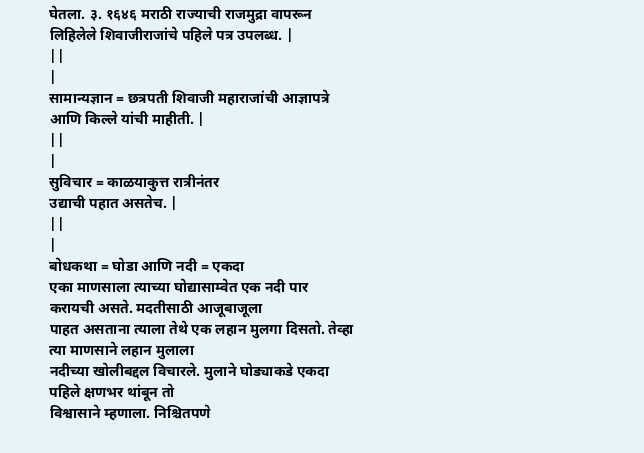घेतला. ३. १६४६ मराठी राज्याची राजमुद्रा वापरून
लिहिलेले शिवाजीराजांचे पहिले पत्र उपलब्ध. |
||
|
सामान्यज्ञान = छत्रपती शिवाजी महाराजांची आज्ञापत्रे आणि किल्ले यांची माहीती. |
||
|
सुविचार = काळयाकुत्त रात्रीनंतर
उद्याची पहात असतेच. |
||
|
बोधकथा = घोडा आणि नदी = एकदा
एका माणसाला त्याच्या घोद्यासाम्वेत एक नदी पार करायची असते. मदतीसाठी आजूबाजूला
पाहत असताना त्याला तेथे एक लहान मुलगा दिसतो. तेव्हा त्या माणसाने लहान मुलाला
नदीच्या खोलीबद्दल विचारले. मुलाने घोड्याकडे एकदा पहिले क्षणभर थांबून तो
विश्वासाने म्हणाला. निश्चितपणे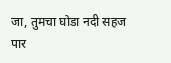जा, तुमचा घोडा नदी सहज
पार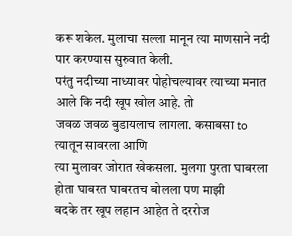करू शकेल. मुलाचा सल्ला मानून त्या माणसाने नदी पार करण्यास सुरुवात केली.
परंतु नदीच्या नाध्यावर पोहोचल्यावर त्याच्या मनात आले कि नदी खूप खोल आहे. तो
जवळ जवळ बुडायलाच लागला. कसाबसा to त्यातून सावरला आणि
त्या मुलावर जोरात खेकसला. मुलगा पुरता घाबरला होता घाबरत घाबरतच बोलला पण माझी
बदके तर खूप लहान आहेत ते दररोज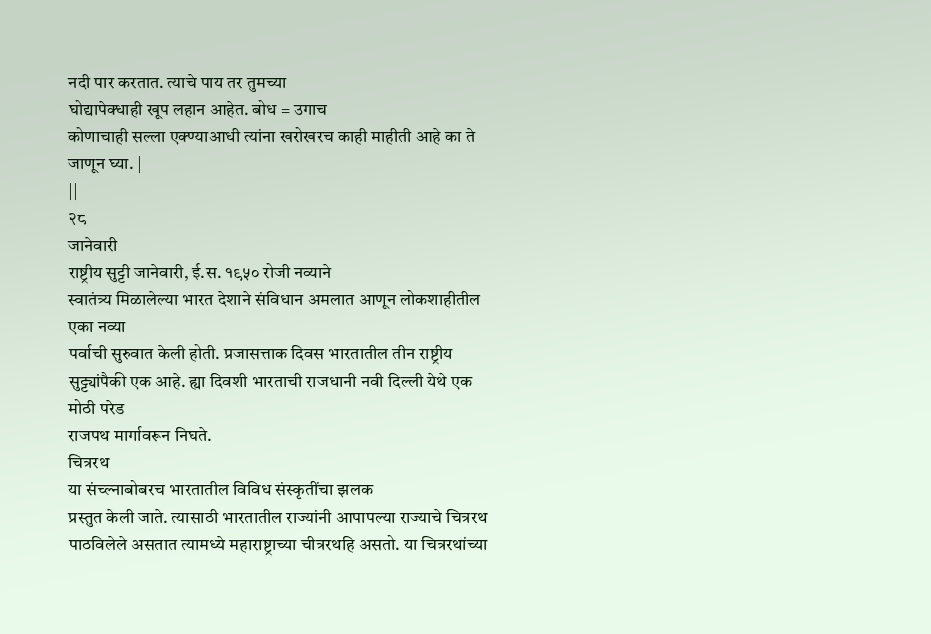नदी पार करतात. त्याचे पाय तर तुमच्या
घोद्यापेक्धाही खूप लहान आहेत. बोध = उगाच
कोणाचाही सल्ला एक्ण्याआधी त्यांना खरोखरच काही माहीती आहे का ते जाणून घ्या. |
||
२८
जानेवारी
राष्ट्रीय सुट्टी जानेवारी, ई.स. १९५० रोजी नव्याने
स्वातंत्र्य मिळालेल्या भारत देशाने संविधान अमलात आणून लोकशाहीतील एका नव्या
पर्वाची सुरुवात केली होती. प्रजासत्ताक दिवस भारतातील तीन राष्ट्रीय
सुट्ट्यांपैकी एक आहे. ह्या दिवशी भारताची राजधानी नवी दिल्ली येथे एक मोठी परेड
राजपथ मार्गावरून निघते.
चित्ररथ
या संच्ल्नाबोबरच भारतातील विविध संस्कृतींचा झलक
प्रस्तुत केली जाते. त्यासाठी भारतातील राज्यांनी आपापल्या राज्याचे चित्ररथ
पाठविलेले असतात त्यामध्ये महाराष्ट्राच्या चीत्ररथहि असतो. या चित्ररथांच्या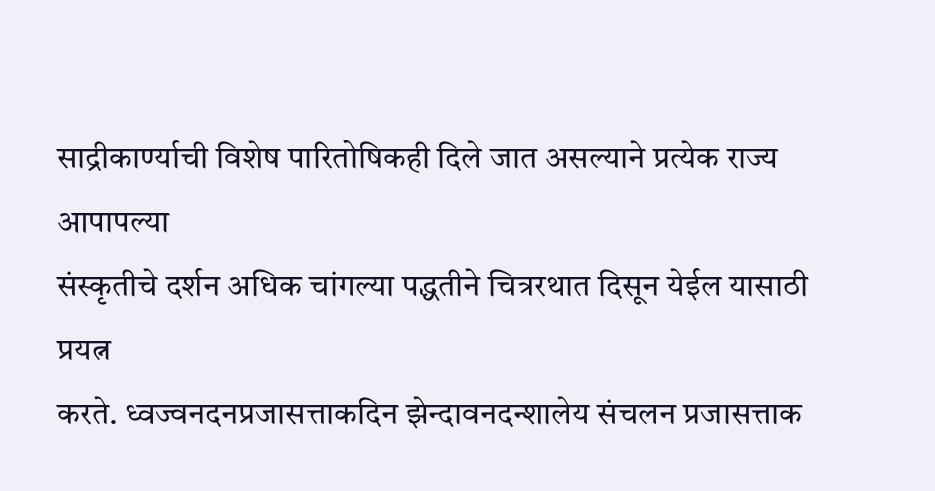साद्रीकार्ण्याची विशेष पारितोषिकही दिले जात असल्याने प्रत्येक राज्य आपापल्या
संस्कृतीचे दर्शन अधिक चांगल्या पद्धतीने चित्ररथात दिसून येईल यासाठी प्रयत्न
करते. ध्वज्वनदनप्रजासत्ताकदिन झेन्दावनदन्शालेय संचलन प्रजासत्ताक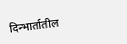दिन्भार्तातील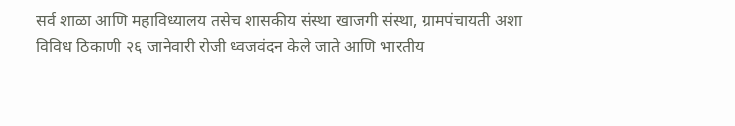सर्व शाळा आणि महाविध्यालय तसेच शासकीय संस्था खाजगी संस्था, ग्रामपंचायती अशा
विविध ठिकाणी २६ जानेवारी रोजी ध्वजवंदन केले जाते आणि भारतीय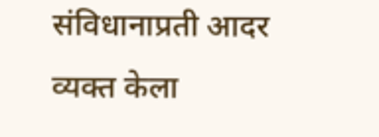संविधानाप्रती आदर
व्यक्त केला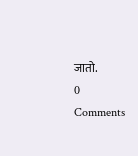जातो.
0 Comments